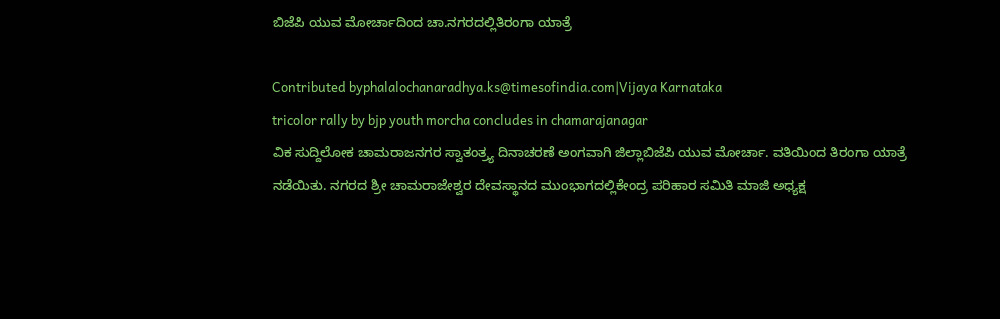ಬಿಜೆಪಿ ಯುವ ಮೋರ್ಚಾದಿಂದ ಚಾ.ನಗರದಲ್ಲಿತಿರಂಗಾ ಯಾತ್ರೆ

Contributed byphalalochanaradhya.ks@timesofindia.com|Vijaya Karnataka
tricolor rally by bjp youth morcha concludes in chamarajanagar
ವಿಕ ಸುದ್ದಿಲೋಕ ಚಾಮರಾಜನಗರ ಸ್ವಾತಂತ್ರ್ಯ ದಿನಾಚರಣೆ ಅಂಗವಾಗಿ ಜಿಲ್ಲಾಬಿಜೆಪಿ ಯುವ ಮೋರ್ಚಾ. ವತಿಯಿಂದ ತಿರಂಗಾ ಯಾತ್ರೆ ನಡೆಯಿತು. ನಗರದ ಶ್ರೀ ಚಾಮರಾಜೇಶ್ವರ ದೇವಸ್ಥಾನದ ಮುಂಭಾಗದಲ್ಲಿಕೇಂದ್ರ ಪರಿಹಾರ ಸಮಿತಿ ಮಾಜಿ ಅಧ್ಯಕ್ಷ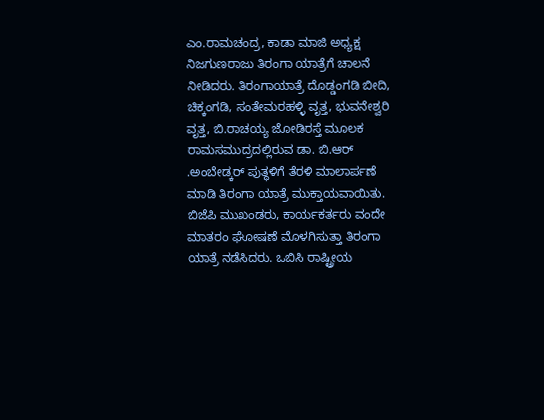ಎಂ.ರಾಮಚಂದ್ರ, ಕಾಡಾ ಮಾಜಿ ಅಧ್ಯಕ್ಷ ನಿಜಗುಣರಾಜು ತಿರಂಗಾ ಯಾತ್ರೆಗೆ ಚಾಲನೆ ನೀಡಿದರು. ತಿರಂಗಾಯಾತ್ರೆ ದೊಡ್ಡಂಗಡಿ ಬೀದಿ, ಚಿಕ್ಕಂಗಡಿ, ಸಂತೇಮರಹಳ್ಳಿ ವೃತ್ತ, ಭುವನೇಶ್ವರಿ ವೃತ್ತ, ಬಿ.ರಾಚಯ್ಯ ಜೋಡಿರಸ್ತೆ ಮೂಲಕ ರಾಮಸಮುದ್ರದಲ್ಲಿರುವ ಡಾ. ಬಿ.ಆರ್ .ಅಂಬೇಡ್ಕರ್ ಪುತ್ಥಳಿಗೆ ತೆರಳಿ ಮಾಲಾರ್ಪಣೆ ಮಾಡಿ ತಿರಂಗಾ ಯಾತ್ರೆ ಮುಕ್ತಾಯವಾಯಿತು. ಬಿಜೆಪಿ ಮುಖಂಡರು, ಕಾರ್ಯಕರ್ತರು ವಂದೇ ಮಾತರಂ ಘೋಷಣೆ ಮೊಳಗಿಸುತ್ತಾ ತಿರಂಗಾ ಯಾತ್ರೆ ನಡೆಸಿದರು. ಒಬಿಸಿ ರಾಷ್ಟ್ರೀಯ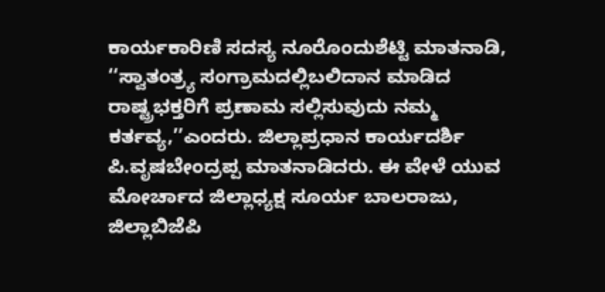ಕಾರ್ಯಕಾರಿಣಿ ಸದಸ್ಯ ನೂರೊಂದುಶೆಟ್ಟಿ ಮಾತನಾಡಿ, ‘‘ಸ್ವಾತಂತ್ರ್ಯ ಸಂಗ್ರಾಮದಲ್ಲಿಬಲಿದಾನ ಮಾಡಿದ ರಾಷ್ಟ್ರಭಕ್ತರಿಗೆ ಪ್ರಣಾಮ ಸಲ್ಲಿಸುವುದು ನಮ್ಮ ಕರ್ತವ್ಯ,’’ಎಂದರು. ಜಿಲ್ಲಾಪ್ರಧಾನ ಕಾರ್ಯದರ್ಶಿ ಪಿ.ವೃಷಬೇಂದ್ರಪ್ಪ ಮಾತನಾಡಿದರು. ಈ ವೇಳೆ ಯುವ ಮೋರ್ಚಾದ ಜಿಲ್ಲಾಧ್ಯಕ್ಷ ಸೂರ್ಯ ಬಾಲರಾಜು, ಜಿಲ್ಲಾಬಿಜೆಪಿ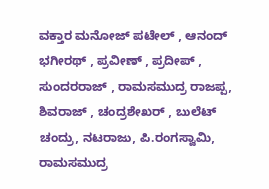ವಕ್ತಾರ ಮನೋಜ್ ಪಟೇಲ್ , ಆನಂದ್ ಭಗೀರಥ್ , ಪ್ರವೀಣ್ , ಪ್ರದೀಪ್ , ಸುಂದರರಾಜ್ , ರಾಮಸಮುದ್ರ ರಾಜಪ್ಪ, ಶಿವರಾಜ್ , ಚಂದ್ರಶೇಖರ್ , ಬುಲೆಟ್ ಚಂದ್ರು, ನಟರಾಜು, ಪಿ.ರಂಗಸ್ವಾಮಿ, ರಾಮಸಮುದ್ರ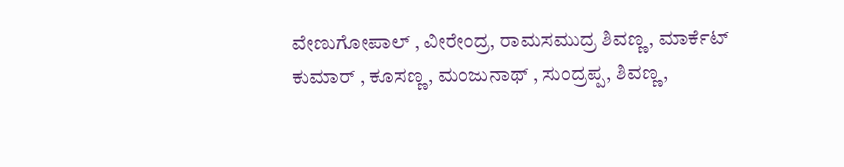ವೇಣುಗೋಪಾಲ್ , ವೀರೇಂದ್ರ, ರಾಮಸಮುದ್ರ ಶಿವಣ್ಣ, ಮಾರ್ಕೆಟ್ ಕುಮಾರ್ , ಕೂಸಣ್ಣ, ಮಂಜುನಾಥ್ , ಸುಂದ್ರಪ್ಪ, ಶಿವಣ್ಣ,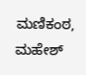ಮಣಿಕಂಠ, ಮಹೇಶ್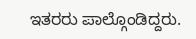ಇತರರು ಪಾಲ್ಗೊಂಡಿದ್ದರು.